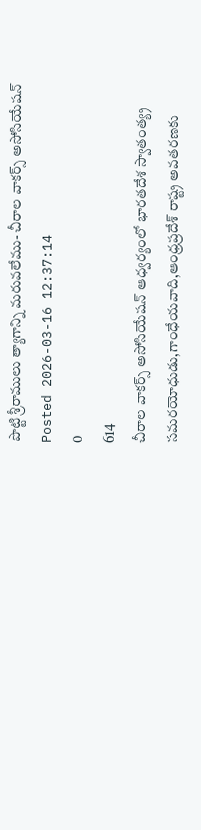పొట్టి శ్రీరాములు త్యాగాన్ని మరువలేము- చీరాల వాకర్స్ అసోసియేషన్
Posted 2026-03-16 12:37:14
0
614
చీరాల వాకర్స్ అసోసియేషన్ ఆధ్వర్యంలో భారతదేశ స్వాతంత్య్ర సమరయోధుడు,గాంధేయవాది,ఆంధ్రప్రదేశ్ రాష్ట్ర అవతరణకు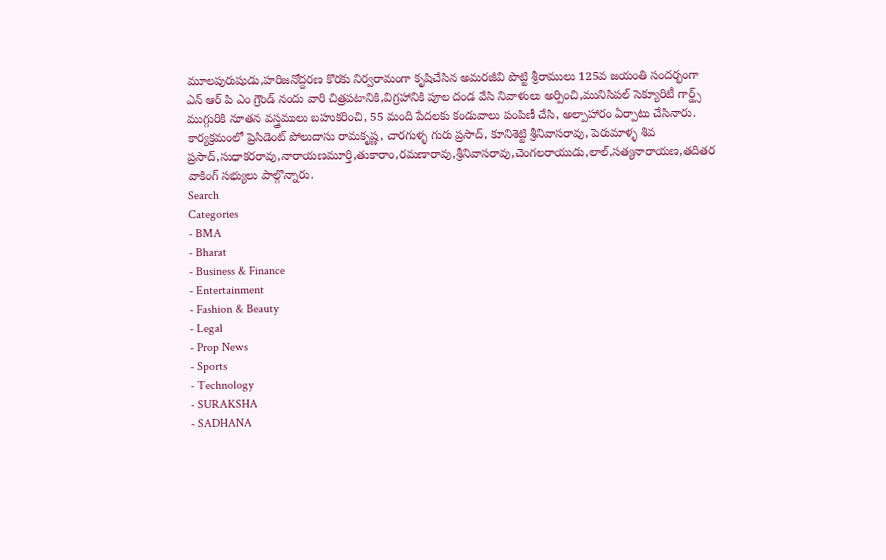మూలపురుషుడు,హరిజనోద్దరణ కొరకు నిర్వరామంగా కృషిచేసిన అమరజీవి పొట్టి శ్రీరాములు 125వ జయంతి సందర్భంగా ఎన్ ఆర్ పి ఎం గ్రౌండ్ నందు వారి చిత్రపటానికి,విగ్రహానికి పూల దండ వేసి నివాళులు అర్పించి,మునిసిపల్ సెక్యూరిటీ గార్డ్స్ ముగ్గురికి నూతన వస్త్రములు బహుకరించి, 55 మంది పేదలకు కండువాలు పంపిణీ చేసి, అల్పాహారం ఏర్పాటు చేసినారు.
కార్యక్రమంలో ప్రెసిడెంట్ పోలుదాసు రామకృష్ణ, చారగుళ్ళ గురు ప్రసాద్, కూనిశెట్టి శ్రీనివాసరావు, పెరుమాళ్ళ శివ ప్రసాద్,సుధాకరరావు,నారాయణమూర్తి,తుకారాం,రమణారావు,శ్రీనివాసరావు,చెంగలరాయుడు,లాల్,సత్యనారాయణ,తదితర వాకింగ్ సభ్యులు పాల్గొన్నారు.
Search
Categories
- BMA
- Bharat
- Business & Finance
- Entertainment
- Fashion & Beauty
- Legal
- Prop News
- Sports
- Technology
- SURAKSHA
- SADHANA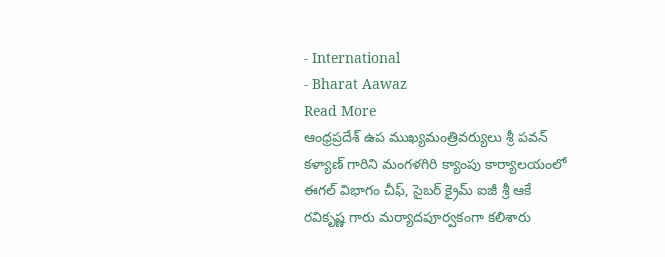- International
- Bharat Aawaz
Read More
ఆంధ్రప్రదేశ్ ఉప ముఖ్యమంత్రివర్యులు శ్రీ పవన్ కళ్యాణ్ గారిని మంగళగిరి క్యాంపు కార్యాలయంలో ఈగల్ విభాగం చీఫ్, సైబర్ క్రైమ్ ఐజీ శ్రీ ఆకే రవికృష్ణ గారు మర్యాదపూర్వకంగా కలిశారు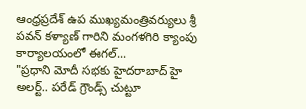ఆంధ్రప్రదేశ్ ఉప ముఖ్యమంత్రివర్యులు శ్రీ పవన్ కళ్యాణ్ గారిని మంగళగిరి క్యాంపు కార్యాలయంలో ఈగల్...
"ప్రధాని మోదీ సభకు హైదరాబాద్ హై అలర్ట్.. పరేడ్ గ్రౌండ్స్ చుట్టూ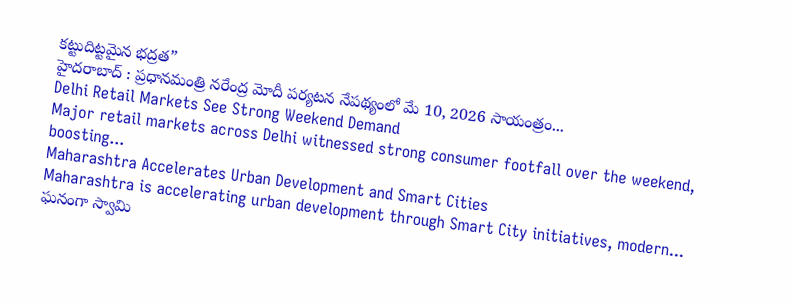కట్టుదిట్టమైన భద్రత”
హైదరాబాద్ : ప్రధానమంత్రి నరేంద్ర మోదీ పర్యటన నేపథ్యంలో మే 10, 2026 సాయంత్రం...
Delhi Retail Markets See Strong Weekend Demand
Major retail markets across Delhi witnessed strong consumer footfall over the weekend, boosting...
Maharashtra Accelerates Urban Development and Smart Cities
Maharashtra is accelerating urban development through Smart City initiatives, modern...
ఘనంగా స్వామి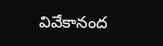వివేకానంద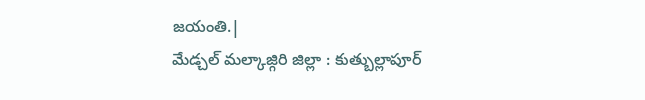జయంతి.|
మేడ్చల్ మల్కాజ్గిరి జిల్లా : కుత్బుల్లాపూర్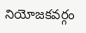నియోజకవర్గం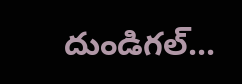దుండిగల్...